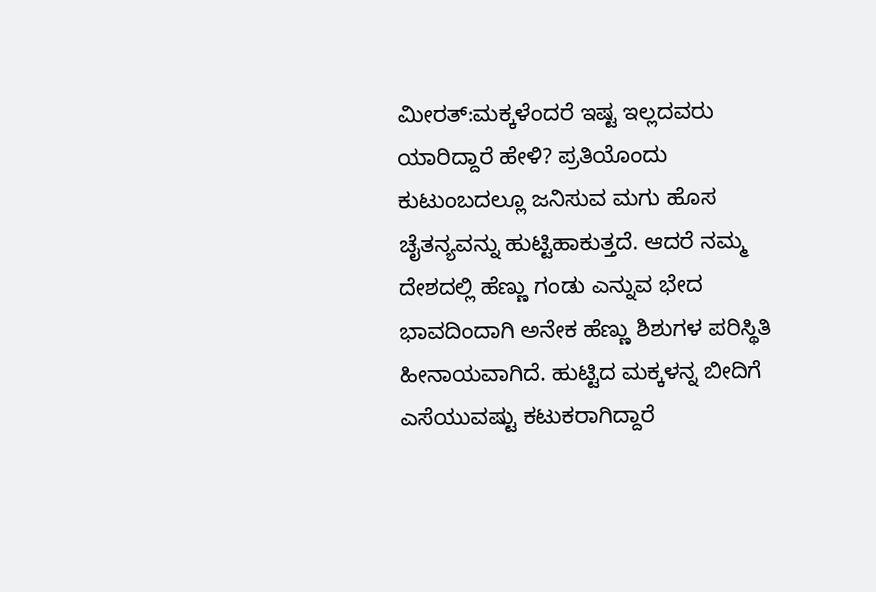ಮೀರತ್:ಮಕ್ಕಳೆಂದರೆ ಇಷ್ಟ ಇಲ್ಲದವರು ಯಾರಿದ್ದಾರೆ ಹೇಳಿ? ಪ್ರತಿಯೊಂದು ಕುಟುಂಬದಲ್ಲೂ ಜನಿಸುವ ಮಗು ಹೊಸ ಚೈತನ್ಯವನ್ನು ಹುಟ್ಟಿಹಾಕುತ್ತದೆ. ಆದರೆ ನಮ್ಮ ದೇಶದಲ್ಲಿ ಹೆಣ್ಣು ಗಂಡು ಎನ್ನುವ ಭೇದ ಭಾವದಿಂದಾಗಿ ಅನೇಕ ಹೆಣ್ಣು ಶಿಶುಗಳ ಪರಿಸ್ಥಿತಿ ಹೀನಾಯವಾಗಿದೆ. ಹುಟ್ಟಿದ ಮಕ್ಕಳನ್ನ ಬೀದಿಗೆ ಎಸೆಯುವಷ್ಟು ಕಟುಕರಾಗಿದ್ದಾರೆ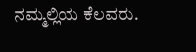ನಮ್ಮಲ್ಲಿಯ ಕೆಲವರು.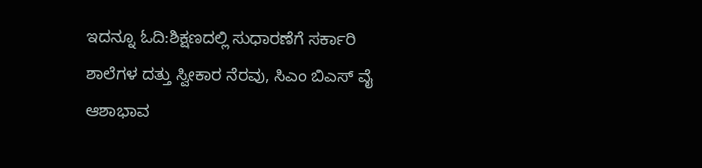ಇದನ್ನೂ ಓದಿ:ಶಿಕ್ಷಣದಲ್ಲಿ ಸುಧಾರಣೆಗೆ ಸರ್ಕಾರಿ ಶಾಲೆಗಳ‌ ದತ್ತು ಸ್ವೀಕಾರ ನೆರವು, ಸಿಎಂ ಬಿಎಸ್ ವೈ ಆಶಾಭಾವ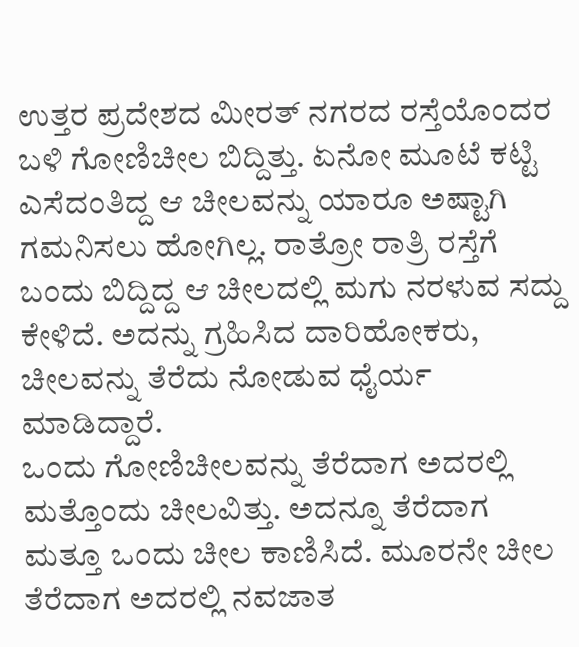ಉತ್ತರ ಪ್ರದೇಶದ ಮೀರತ್ ನಗರದ ರಸ್ತೆಯೊಂದರ ಬಳಿ ಗೋಣಿಚೀಲ ಬಿದ್ದಿತ್ತು. ಏನೋ ಮೂಟೆ ಕಟ್ಟಿ ಎಸೆದಂತಿದ್ದ ಆ ಚೀಲವನ್ನು ಯಾರೂ ಅಷ್ಟಾಗಿ ಗಮನಿಸಲು ಹೋಗಿಲ್ಲ. ರಾತ್ರೋ ರಾತ್ರಿ ರಸ್ತೆಗೆ ಬಂದು ಬಿದ್ದಿದ್ದ ಆ ಚೀಲದಲ್ಲಿ ಮಗು ನರಳುವ ಸದ್ದು ಕೇಳಿದೆ. ಅದನ್ನು ಗ್ರಹಿಸಿದ ದಾರಿಹೋಕರು, ಚೀಲವನ್ನು ತೆರೆದು ನೋಡುವ ಧೈರ್ಯ ಮಾಡಿದ್ದಾರೆ.
ಒಂದು ಗೋಣಿಚೀಲವನ್ನು ತೆರೆದಾಗ ಅದರಲ್ಲಿ ಮತ್ತೊಂದು ಚೀಲವಿತ್ತು. ಅದನ್ನೂ ತೆರೆದಾಗ ಮತ್ತೂ ಒಂದು ಚೀಲ ಕಾಣಿಸಿದೆ. ಮೂರನೇ ಚೀಲ ತೆರೆದಾಗ ಅದರಲ್ಲಿ ನವಜಾತ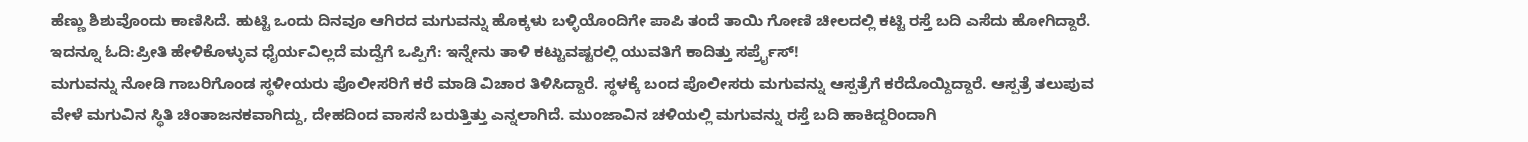ಹೆಣ್ಣು ಶಿಶುವೊಂದು ಕಾಣಿಸಿದೆ. ಹುಟ್ಟಿ ಒಂದು ದಿನವೂ ಆಗಿರದ ಮಗುವನ್ನು ಹೊಕ್ಕಳು ಬಳ್ಳಿಯೊಂದಿಗೇ ಪಾಪಿ ತಂದೆ ತಾಯಿ ಗೋಣಿ ಚೀಲದಲ್ಲಿ ಕಟ್ಟಿ ರಸ್ತೆ ಬದಿ ಎಸೆದು ಹೋಗಿದ್ದಾರೆ.
ಇದನ್ನೂ ಓದಿ:ಪ್ರೀತಿ ಹೇಳಿಕೊಳ್ಳುವ ಧೈರ್ಯವಿಲ್ಲದೆ ಮದ್ವೆಗೆ ಒಪ್ಪಿಗೆ: ಇನ್ನೇನು ತಾಳಿ ಕಟ್ಟುವಷ್ಟರಲ್ಲಿ ಯುವತಿಗೆ ಕಾದಿತ್ತು ಸರ್ಪ್ರೈಸ್!
ಮಗುವನ್ನು ನೋಡಿ ಗಾಬರಿಗೊಂಡ ಸ್ಥಳೀಯರು ಪೊಲೀಸರಿಗೆ ಕರೆ ಮಾಡಿ ವಿಚಾರ ತಿಳಿಸಿದ್ದಾರೆ. ಸ್ಥಳಕ್ಕೆ ಬಂದ ಪೊಲೀಸರು ಮಗುವನ್ನು ಆಸ್ಪತ್ರೆಗೆ ಕರೆದೊಯ್ದಿದ್ದಾರೆ. ಆಸ್ಪತ್ರೆ ತಲುಪುವ ವೇಳೆ ಮಗುವಿನ ಸ್ಥಿತಿ ಚಿಂತಾಜನಕವಾಗಿದ್ದು, ದೇಹದಿಂದ ವಾಸನೆ ಬರುತ್ತಿತ್ತು ಎನ್ನಲಾಗಿದೆ. ಮುಂಜಾವಿನ ಚಳಿಯಲ್ಲಿ ಮಗುವನ್ನು ರಸ್ತೆ ಬದಿ ಹಾಕಿದ್ದರಿಂದಾಗಿ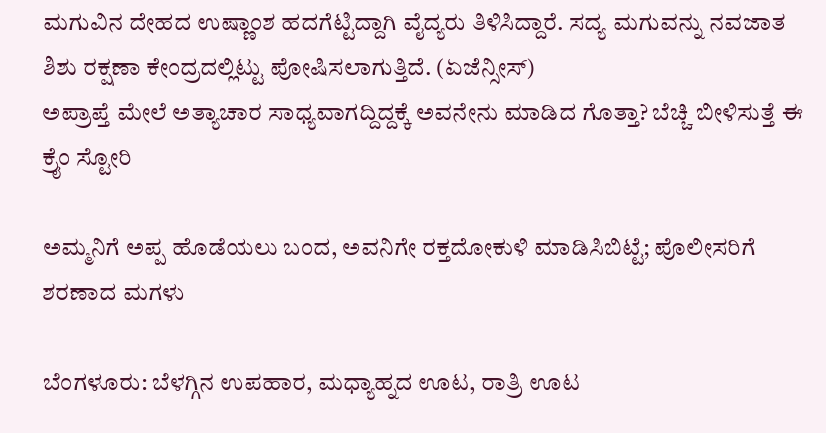ಮಗುವಿನ ದೇಹದ ಉಷ್ಣಾಂಶ ಹದಗೆಟ್ಟಿದ್ದಾಗಿ ವೈದ್ಯರು ತಿಳಿಸಿದ್ದಾರೆ. ಸದ್ಯ ಮಗುವನ್ನು ನವಜಾತ ಶಿಶು ರಕ್ಷಣಾ ಕೇಂದ್ರದಲ್ಲಿಟ್ಟು ಪೋಷಿಸಲಾಗುತ್ತಿದೆ. (ಏಜೆನ್ಸೀಸ್)
ಅಪ್ರಾಪ್ತೆ ಮೇಲೆ ಅತ್ಯಾಚಾರ ಸಾಧ್ಯವಾಗದ್ದಿದ್ದಕ್ಕೆ ಅವನೇನು ಮಾಡಿದ ಗೊತ್ತಾ? ಬೆಚ್ಚಿ ಬೀಳಿಸುತ್ತೆ ಈ ಕ್ರೈಂ ಸ್ಟೋರಿ

ಅಮ್ಮನಿಗೆ ಅಪ್ಪ ಹೊಡೆಯಲು ಬಂದ, ಅವನಿಗೇ ರಕ್ತದೋಕುಳಿ ಮಾಡಿಸಿಬಿಟ್ಟೆ; ಪೊಲೀಸರಿಗೆ ಶರಣಾದ ಮಗಳು

ಬೆಂಗಳೂರು: ಬೆಳಗ್ಗಿನ ಉಪಹಾರ, ಮಧ್ಯಾಹ್ನದ ಊಟ, ರಾತ್ರಿ ಊಟ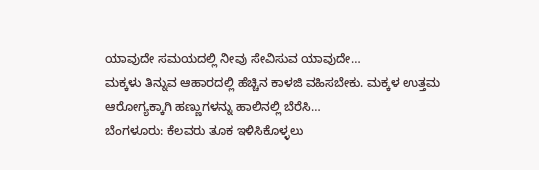ಯಾವುದೇ ಸಮಯದಲ್ಲಿ ನೀವು ಸೇವಿಸುವ ಯಾವುದೇ…
ಮಕ್ಕಳು ತಿನ್ನುವ ಆಹಾರದಲ್ಲಿ ಹೆಚ್ಚಿನ ಕಾಳಜಿ ವಹಿಸಬೇಕು. ಮಕ್ಕಳ ಉತ್ತಮ ಆರೋಗ್ಯಕ್ಕಾಗಿ ಹಣ್ಣುಗಳನ್ನು ಹಾಲಿನಲ್ಲಿ ಬೆರೆಸಿ…
ಬೆಂಗಳೂರು: ಕೆಲವರು ತೂಕ ಇಳಿಸಿಕೊಳ್ಳಲು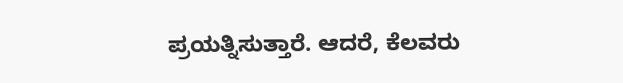ಪ್ರಯತ್ನಿಸುತ್ತಾರೆ. ಆದರೆ, ಕೆಲವರು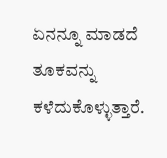ಏನನ್ನೂ ಮಾಡದೆ ತೂಕವನ್ನು ಕಳೆದುಕೊಳ್ಳುತ್ತಾರೆ.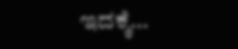ಇದಕ್ಕೆ…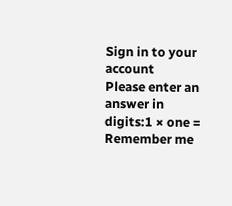Sign in to your account
Please enter an answer in digits:1 × one =
Remember me